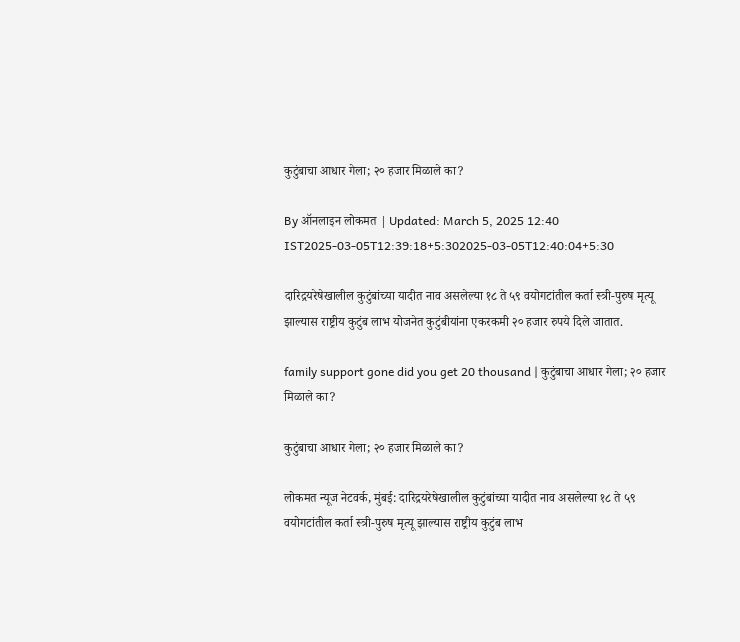कुटुंबाचा आधार गेला; २० हजार मिळाले का?

By ऑनलाइन लोकमत | Updated: March 5, 2025 12:40 IST2025-03-05T12:39:18+5:302025-03-05T12:40:04+5:30

दारिद्रयरेषेखालील कुटुंबांच्या यादीत नाव असलेल्या १८ ते ५९ वयोगटांतील कर्ता स्त्री-पुरुष मृत्यू झाल्यास राष्ट्रीय कुटुंब लाभ योजनेत कुटुंबीयांना एकरकमी २० हजार रुपये दिले जातात.

family support gone did you get 20 thousand | कुटुंबाचा आधार गेला; २० हजार मिळाले का?

कुटुंबाचा आधार गेला; २० हजार मिळाले का?

लोकमत न्यूज नेटवर्क, मुंबई: दारिद्रयरेषेखालील कुटुंबांच्या यादीत नाव असलेल्या १८ ते ५९ वयोगटांतील कर्ता स्त्री-पुरुष मृत्यू झाल्यास राष्ट्रीय कुटुंब लाभ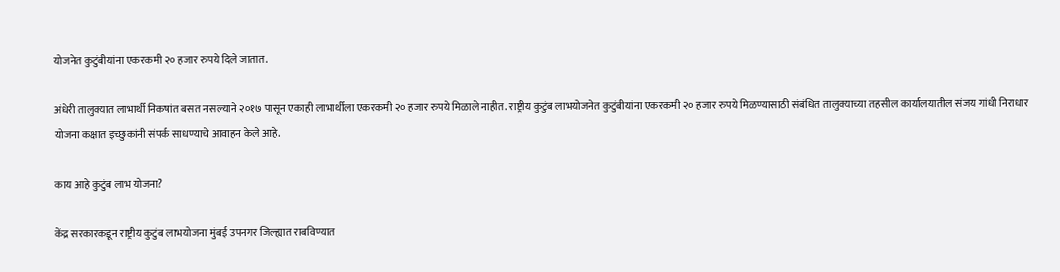योजनेत कुटुंबीयांना एकरकमी २० हजार रुपये दिले जातात.

अंधेरी तालुक्यात लाभार्थी निकषांत बसत नसल्याने २०१७ पासून एकाही लाभार्थीला एकरकमी २० हजार रुपये मिळाले नाहीत. राष्ट्रीय कुटुंब लाभयोजनेत कुटुंबीयांना एकरकमी २० हजार रुपये मिळण्यासाठी संबंधित तालुक्याच्या तहसील कार्यालयातील संजय गांधी निराधार योजना कक्षात इच्छुकांनी संपर्क साधण्याचे आवाहन केले आहे.

काय आहे कुटुंब लाभ योजना?

केंद्र सरकारकडून राष्ट्रीय कुटुंब लाभयोजना मुंबई उपनगर जिल्ह्यात राबविण्यात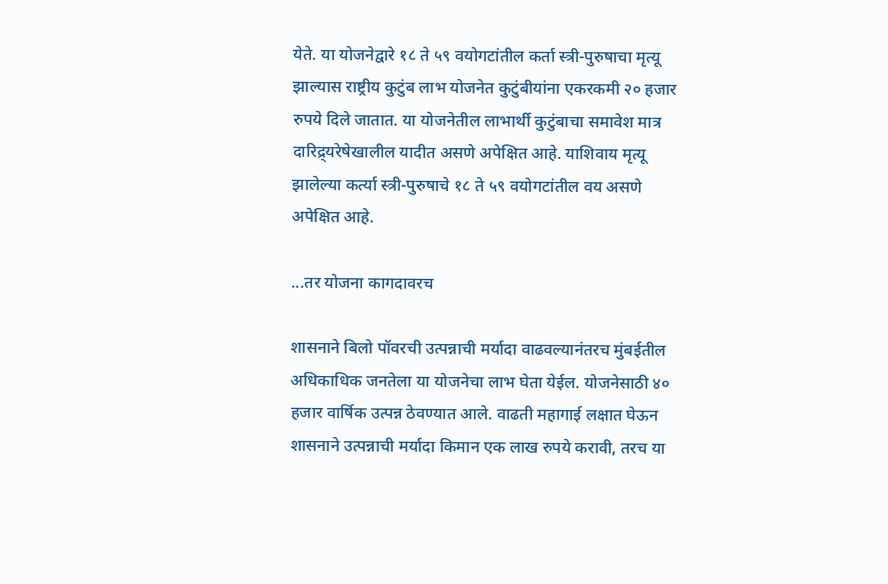येते. या योजनेद्वारे १८ ते ५९ वयोगटांतील कर्ता स्त्री-पुरुषाचा मृत्यू झाल्यास राष्ट्रीय कुटुंब लाभ योजनेत कुटुंबीयांना एकरकमी २० हजार रुपये दिले जातात. या योजनेतील लाभार्थी कुटुंबाचा समावेश मात्र दारिद्र्यरेषेखालील यादीत असणे अपेक्षित आहे. याशिवाय मृत्यू झालेल्या कर्त्या स्त्री-पुरुषाचे १८ ते ५९ वयोगटांतील वय असणे अपेक्षित आहे.

...तर योजना कागदावरच

शासनाने बिलो पॉवरची उत्पन्नाची मर्यादा वाढवल्यानंतरच मुंबईतील अधिकाधिक जनतेला या योजनेचा लाभ घेता येईल. योजनेसाठी ४० हजार वार्षिक उत्पन्न ठेवण्यात आले. वाढती महागाई लक्षात घेऊन शासनाने उत्पन्नाची मर्यादा किमान एक लाख रुपये करावी, तरच या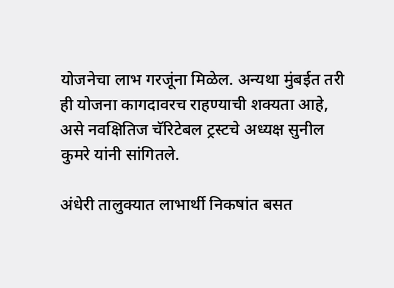योजनेचा लाभ गरजूंना मिळेल. अन्यथा मुंबईत तरी ही योजना कागदावरच राहण्याची शक्यता आहे, असे नवक्षितिज चॅरिटेबल ट्रस्टचे अध्यक्ष सुनील कुमरे यांनी सांगितले.

अंधेरी तालुक्यात लाभार्थी निकषांत बसत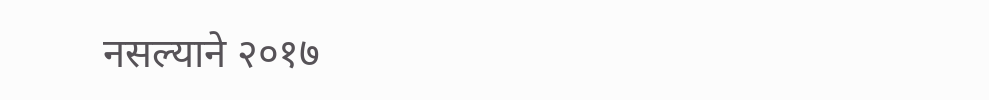नसल्याने २०१७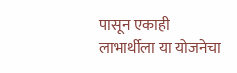पासून एकाही लाभार्थीला या योजनेचा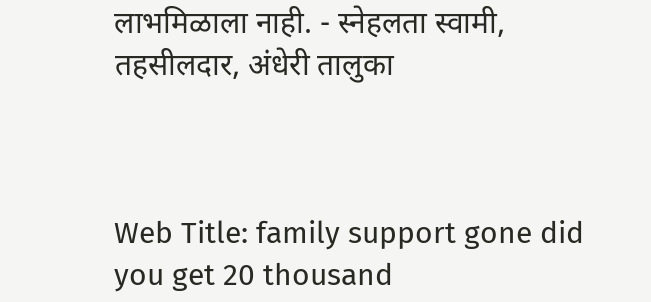लाभमिळाला नाही. - स्नेहलता स्वामी, तहसीलदार, अंधेरी तालुका



Web Title: family support gone did you get 20 thousand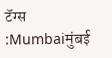टॅग्स :Mumbaiमुंबई